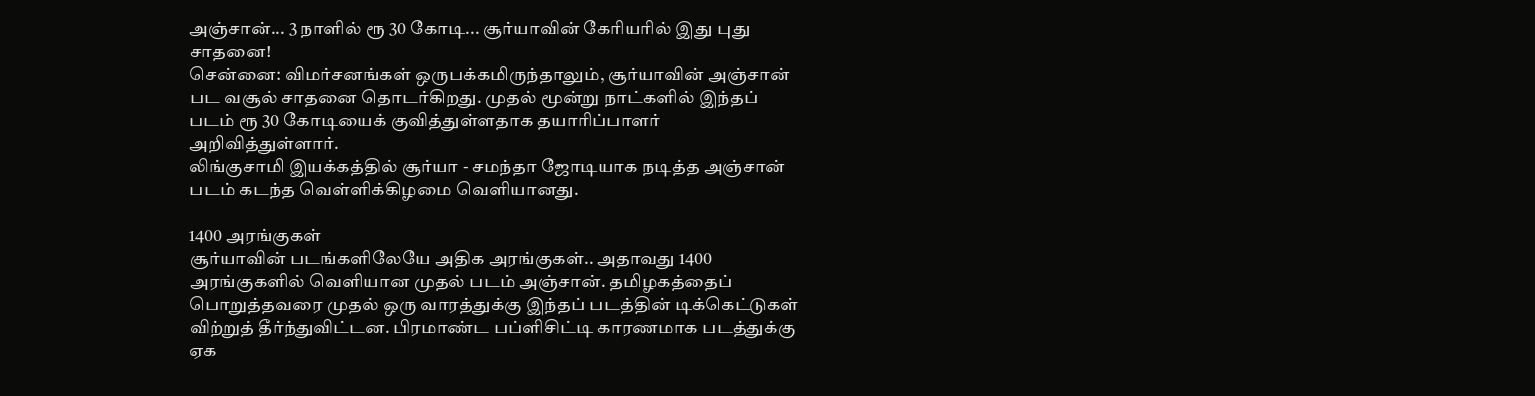அஞ்சான்... 3 நாளில் ரூ 30 கோடி... சூர்யாவின் கேரியரில் இது புது சாதனை!
சென்னை: விமர்சனங்கள் ஒருபக்கமிருந்தாலும், சூர்யாவின் அஞ்சான் பட வசூல் சாதனை தொடர்கிறது. முதல் மூன்று நாட்களில் இந்தப் படம் ரூ 30 கோடியைக் குவித்துள்ளதாக தயாரிப்பாளர் அறிவித்துள்ளார்.
லிங்குசாமி இயக்கத்தில் சூர்யா - சமந்தா ஜோடியாக நடித்த அஞ்சான் படம் கடந்த வெள்ளிக்கிழமை வெளியானது.

1400 அரங்குகள்
சூர்யாவின் படங்களிலேயே அதிக அரங்குகள்.. அதாவது 1400 அரங்குகளில் வெளியான முதல் படம் அஞ்சான். தமிழகத்தைப் பொறுத்தவரை முதல் ஒரு வாரத்துக்கு இந்தப் படத்தின் டிக்கெட்டுகள் விற்றுத் தீர்ந்துவிட்டன. பிரமாண்ட பப்ளிசிட்டி காரணமாக படத்துக்கு ஏக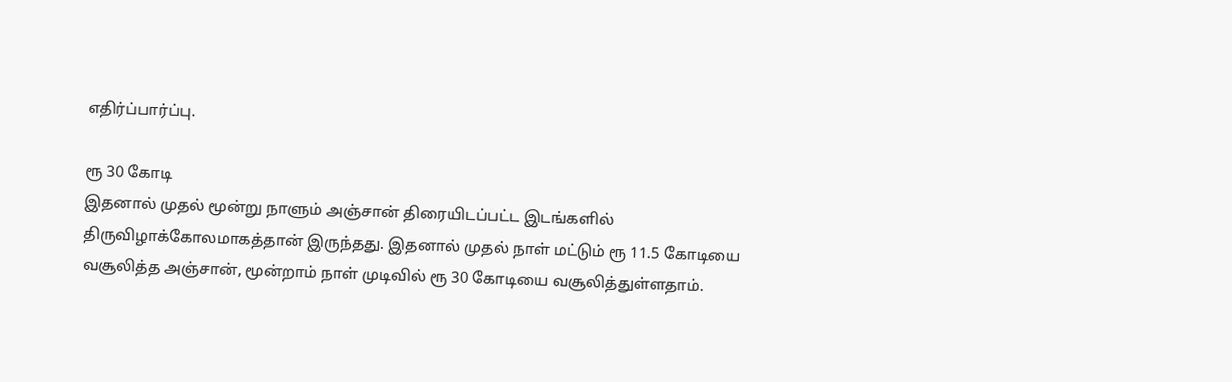எதிர்ப்பார்ப்பு.

ரூ 30 கோடி
இதனால் முதல் மூன்று நாளும் அஞ்சான் திரையிடப்பட்ட இடங்களில் திருவிழாக்கோலமாகத்தான் இருந்தது. இதனால் முதல் நாள் மட்டும் ரூ 11.5 கோடியை வசூலித்த அஞ்சான், மூன்றாம் நாள் முடிவில் ரூ 30 கோடியை வசூலித்துள்ளதாம்.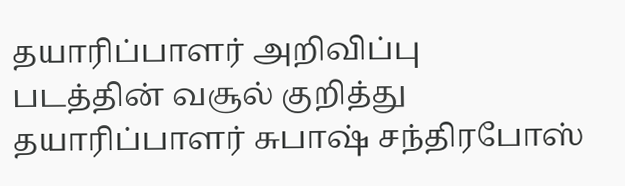தயாரிப்பாளர் அறிவிப்பு
படத்தின் வசூல் குறித்து தயாரிப்பாளர் சுபாஷ் சந்திரபோஸ்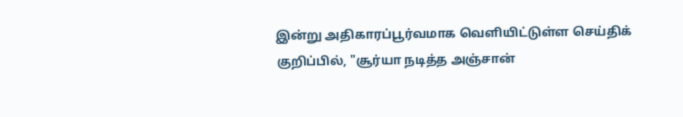இன்று அதிகாரப்பூர்வமாக வெளியிட்டுள்ள செய்திக் குறிப்பில், "சூர்யா நடித்த அஞ்சான்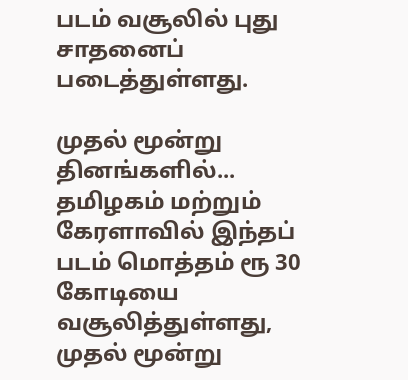படம் வசூலில் புது சாதனைப் படைத்துள்ளது.

முதல் மூன்று தினங்களில்...
தமிழகம் மற்றும் கேரளாவில் இந்தப் படம் மொத்தம் ரூ 30 கோடியை வசூலித்துள்ளது, முதல் மூன்று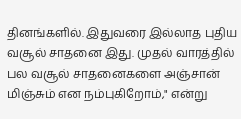தினங்களில். இதுவரை இல்லாத புதிய வசூல் சாதனை இது. முதல் வாரத்தில் பல வசூல் சாதனைகளை அஞ்சான் மிஞ்சும் என நம்புகிறோம்," என்று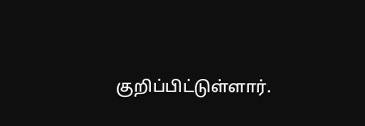குறிப்பிட்டுள்ளார்.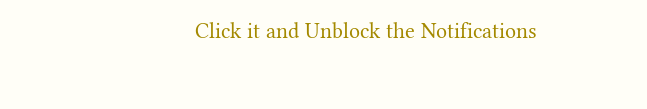Click it and Unblock the Notifications